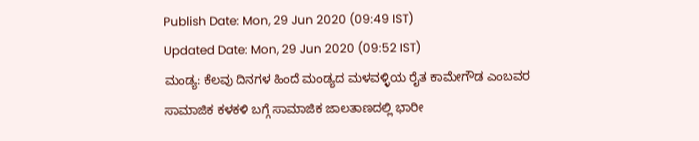Publish Date: Mon, 29 Jun 2020 (09:49 IST)
Updated Date: Mon, 29 Jun 2020 (09:52 IST)
ಮಂಡ್ಯ: ಕೆಲವು ದಿನಗಳ ಹಿಂದೆ ಮಂಡ್ಯದ ಮಳವಳ್ಳಿಯ ರೈತ ಕಾಮೇಗೌಡ ಎಂಬವರ ಸಾಮಾಜಿಕ ಕಳಕಳಿ ಬಗ್ಗೆ ಸಾಮಾಜಿಕ ಜಾಲತಾಣದಲ್ಲಿ ಭಾರೀ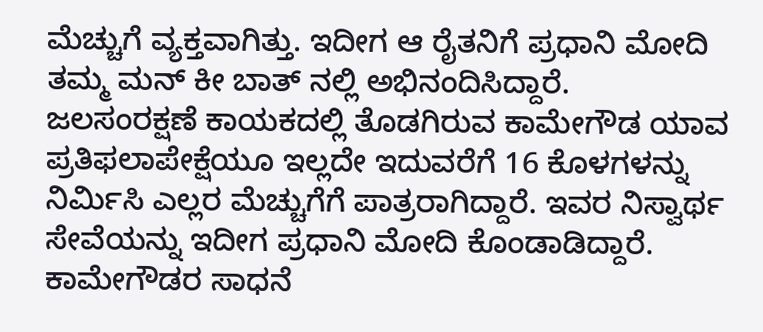ಮೆಚ್ಚುಗೆ ವ್ಯಕ್ತವಾಗಿತ್ತು. ಇದೀಗ ಆ ರೈತನಿಗೆ ಪ್ರಧಾನಿ ಮೋದಿ ತಮ್ಮ ಮನ್ ಕೀ ಬಾತ್ ನಲ್ಲಿ ಅಭಿನಂದಿಸಿದ್ದಾರೆ.
ಜಲಸಂರಕ್ಷಣೆ ಕಾಯಕದಲ್ಲಿ ತೊಡಗಿರುವ ಕಾಮೇಗೌಡ ಯಾವ ಪ್ರತಿಫಲಾಪೇಕ್ಷೆಯೂ ಇಲ್ಲದೇ ಇದುವರೆಗೆ 16 ಕೊಳಗಳನ್ನು ನಿರ್ಮಿಸಿ ಎಲ್ಲರ ಮೆಚ್ಚುಗೆಗೆ ಪಾತ್ರರಾಗಿದ್ದಾರೆ. ಇವರ ನಿಸ್ವಾರ್ಥ ಸೇವೆಯನ್ನು ಇದೀಗ ಪ್ರಧಾನಿ ಮೋದಿ ಕೊಂಡಾಡಿದ್ದಾರೆ.
ಕಾಮೇಗೌಡರ ಸಾಧನೆ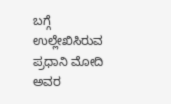ಬಗ್ಗೆ ಉಲ್ಲೇಖಿಸಿರುವ ಪ್ರಧಾನಿ ಮೋದಿ ಅವರ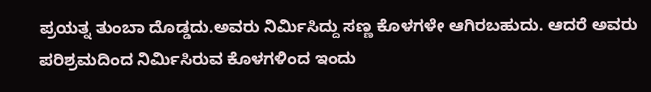ಪ್ರಯತ್ನ ತುಂಬಾ ದೊಡ್ಡದು.ಅವರು ನಿರ್ಮಿಸಿದ್ದು ಸಣ್ಣ ಕೊಳಗಳೇ ಆಗಿರಬಹುದು. ಆದರೆ ಅವರು ಪರಿಶ್ರಮದಿಂದ ನಿರ್ಮಿಸಿರುವ ಕೊಳಗಳಿಂದ ಇಂದು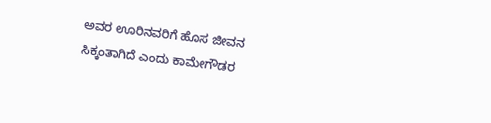ಅವರ ಊರಿನವರಿಗೆ ಹೊಸ ಜೀವನ ಸಿಕ್ಕಂತಾಗಿದೆ ಎಂದು ಕಾಮೇಗೌಡರ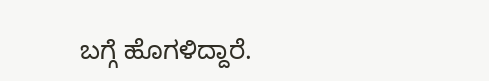ಬಗ್ಗೆ ಹೊಗಳಿದ್ದಾರೆ.